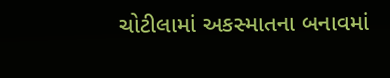ચોટીલામાં અકસ્માતના બનાવમાં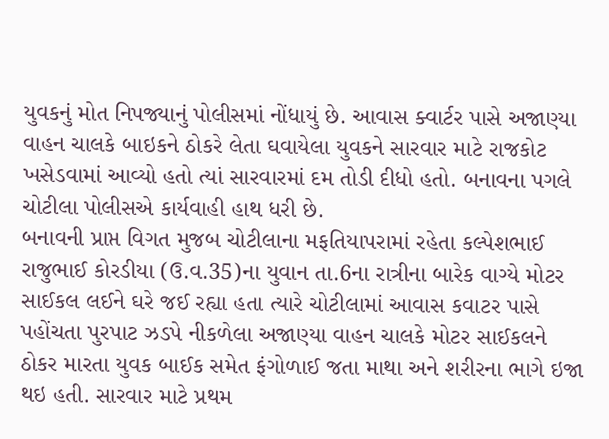યુવકનું મોત નિપજ્યાનું પોલીસમાં નોંધાયું છે. આવાસ ક્વાર્ટર પાસે અજાણ્યા વાહન ચાલકે બાઇકને ઠોકરે લેતા ઘવાયેલા યુવકને સારવાર માટે રાજકોટ ખસેડવામાં આવ્યો હતો ત્યાં સારવારમાં દમ તોડી દીધો હતો. બનાવના પગલે ચોટીલા પોલીસએ કાર્યવાહી હાથ ધરી છે.
બનાવની પ્રાપ્ત વિગત મુજબ ચોટીલાના મફતિયાપરામાં રહેતા કલ્પેશભાઈ રાજુભાઈ કોરડીયા (ઉ.વ.35)ના યુવાન તા.6ના રાત્રીના બારેક વાગ્યે મોટર સાઈકલ લઈને ઘરે જઈ રહ્યા હતા ત્યારે ચોટીલામાં આવાસ કવાટર પાસે પહોંચતા પુરપાટ ઝડપે નીકળેલા અજાણ્યા વાહન ચાલકે મોટર સાઈકલને ઠોકર મારતા યુવક બાઈક સમેત ફંગોળાઈ જતા માથા અને શરીરના ભાગે ઇજા થઇ હતી. સારવાર માટે પ્રથમ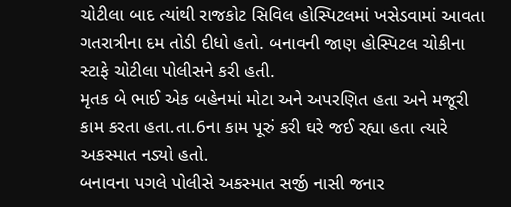ચોટીલા બાદ ત્યાંથી રાજકોટ સિવિલ હોસ્પિટલમાં ખસેડવામાં આવતા ગતરાત્રીના દમ તોડી દીધો હતો. બનાવની જાણ હોસ્પિટલ ચોકીના સ્ટાફે ચોટીલા પોલીસને કરી હતી.
મૃતક બે ભાઈ એક બહેનમાં મોટા અને અપરણિત હતા અને મજૂરી કામ કરતા હતા.તા.6ના કામ પૂરું કરી ઘરે જઈ રહ્યા હતા ત્યારે અકસ્માત નડ્યો હતો.
બનાવના પગલે પોલીસે અકસ્માત સર્જી નાસી જનાર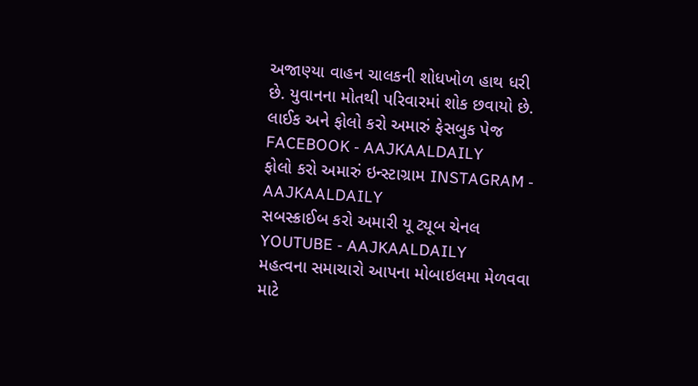અજાણ્યા વાહન ચાલકની શોધખોળ હાથ ધરી છે. યુવાનના મોતથી પરિવારમાં શોક છવાયો છે.
લાઈક અને ફોલો કરો અમારું ફેસબુક પેજ FACEBOOK - AAJKAALDAILY
ફોલો કરો અમારું ઇન્સ્ટાગ્રામ INSTAGRAM - AAJKAALDAILY
સબસ્ક્રાઈબ કરો અમારી યૂ ટ્યૂબ ચેનલ YOUTUBE - AAJKAALDAILY
મહત્વના સમાચારો આપના મોબાઇલમા મેળવવા માટે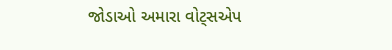જોડાઓ અમારા વોટ્સએપ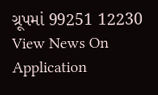ગ્રૂપમાં 99251 12230
View News On Application